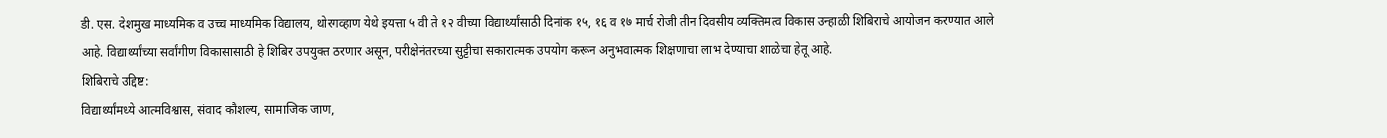डी. एस. देशमुख माध्यमिक व उच्च माध्यमिक विद्यालय, थोरगव्हाण येथे इयत्ता ५ वी ते १२ वीच्या विद्यार्थ्यांसाठी दिनांक १५, १६ व १७ मार्च रोजी तीन दिवसीय व्यक्तिमत्व विकास उन्हाळी शिबिराचे आयोजन करण्यात आले आहे. विद्यार्थ्यांच्या सर्वांगीण विकासासाठी हे शिबिर उपयुक्त ठरणार असून, परीक्षेनंतरच्या सुट्टीचा सकारात्मक उपयोग करून अनुभवात्मक शिक्षणाचा लाभ देण्याचा शाळेचा हेतू आहे.
शिबिराचे उद्दिष्ट:
विद्यार्थ्यांमध्ये आत्मविश्वास, संवाद कौशल्य, सामाजिक जाण,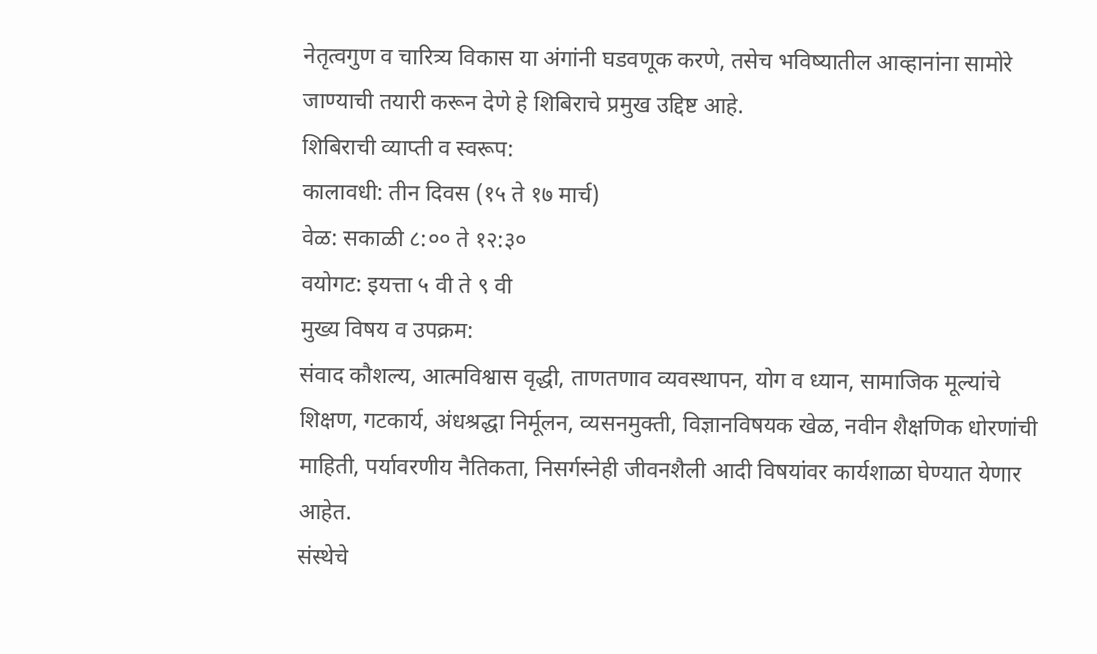नेतृत्वगुण व चारित्र्य विकास या अंगांनी घडवणूक करणे, तसेच भविष्यातील आव्हानांना सामोरे जाण्याची तयारी करून देणे हे शिबिराचे प्रमुख उद्दिष्ट आहे.
शिबिराची व्याप्ती व स्वरूप:
कालावधी: तीन दिवस (१५ ते १७ मार्च)
वेळ: सकाळी ८:०० ते १२:३०
वयोगट: इयत्ता ५ वी ते ९ वी
मुख्य विषय व उपक्रम:
संवाद कौशल्य, आत्मविश्वास वृद्धी, ताणतणाव व्यवस्थापन, योग व ध्यान, सामाजिक मूल्यांचे शिक्षण, गटकार्य, अंधश्रद्धा निर्मूलन, व्यसनमुक्ती, विज्ञानविषयक खेळ, नवीन शैक्षणिक धोरणांची माहिती, पर्यावरणीय नैतिकता, निसर्गस्नेही जीवनशैली आदी विषयांवर कार्यशाळा घेण्यात येणार आहेत.
संस्थेचे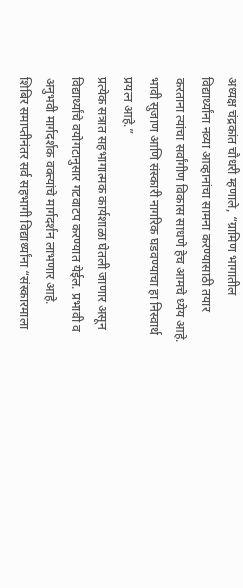अध्यक्ष चंद्रकांत चौधरी म्हणाले, “ग्रामिण भागातील विद्यार्थ्यांना नव्या आव्हानांचा सामना करण्यासाठी तयार करताना त्यांचा सर्वांगीण विकास साधणे हेच आमचे ध्येय आहे. भावी सुजाण आणि संस्कारी नागरिक घडवण्याचा हा निस्वार्थ प्रयत्न आहे.”
प्रत्येक सत्रात सहभागात्मक कार्यशाळा घेतली जाणार असून विद्यार्थ्यांचे वयोगटानुसार गटवाटप करण्यात येईल. प्रभावी व अनुभवी मार्गदर्शक वक्त्यांचे मार्गदर्शन लाभणार आहे.
शिबिर समाप्तीनंतर सर्व सहभागी विद्यार्थ्यांना “संस्कारमाला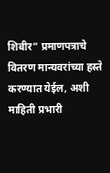शिबीर” प्रमाणपत्राचे वितरण मान्यवरांच्या हस्ते करण्यात येईल, अशी माहिती प्रभारी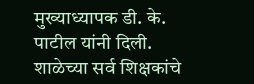मुख्याध्यापक डी. के. पाटील यांनी दिली. शाळेच्या सर्व शिक्षकांचे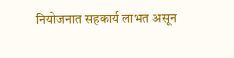नियोजनात सहकार्य लाभत असून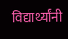विद्यार्थ्यांनी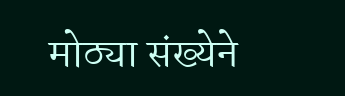मोठ्या संख्येने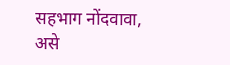सहभाग नोंदवावा, असे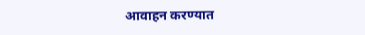आवाहन करण्यात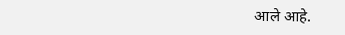आले आहे.